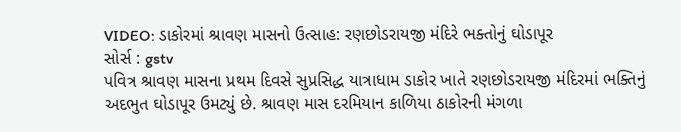VIDEO: ડાકોરમાં શ્રાવણ માસનો ઉત્સાહ: રણછોડરાયજી મંદિરે ભક્તોનું ઘોડાપૂર
સોર્સ : gstv
પવિત્ર શ્રાવણ માસના પ્રથમ દિવસે સુપ્રસિદ્ધ યાત્રાધામ ડાકોર ખાતે રણછોડરાયજી મંદિરમાં ભક્તિનું અદભુત ઘોડાપૂર ઉમટ્યું છે. શ્રાવણ માસ દરમિયાન કાળિયા ઠાકોરની મંગળા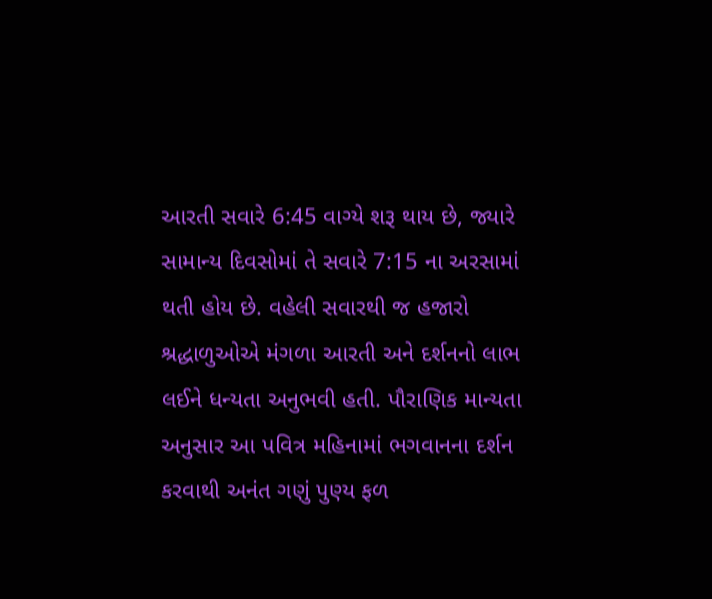આરતી સવારે 6:45 વાગ્યે શરૂ થાય છે, જ્યારે સામાન્ય દિવસોમાં તે સવારે 7:15 ના અરસામાં થતી હોય છે. વહેલી સવારથી જ હજારો શ્રદ્ધાળુઓએ મંગળા આરતી અને દર્શનનો લાભ લઈને ધન્યતા અનુભવી હતી. પૌરાણિક માન્યતા અનુસાર આ પવિત્ર મહિનામાં ભગવાનના દર્શન કરવાથી અનંત ગણું પુણ્ય ફળ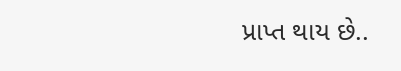પ્રાપ્ત થાય છે..